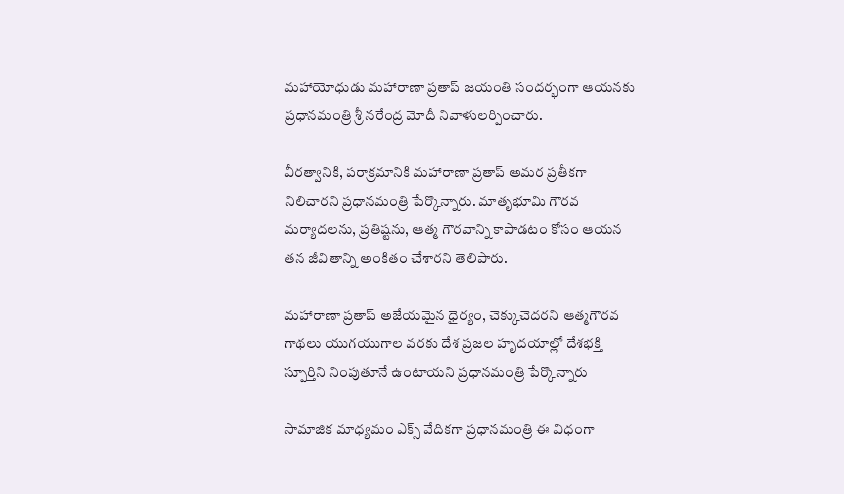మహాయోధుడు మహారాణా ప్రతాప్ జయంతి సందర్భంగా ఆయనకు ప్రధానమంత్రి శ్రీ నరేంద్ర మోదీ నివాళులర్పించారు.

వీరత్వానికి, పరాక్రమానికి మహారాణా ప్రతాప్ అమర ప్రతీకగా నిలిచారని ప్రధానమంత్రి పేర్కొన్నారు. మాతృభూమి గౌరవ మర్యాదలను, ప్రతిష్టను, ఆత్మ గౌరవాన్ని కాపాడటం కోసం ఆయన తన జీవితాన్ని అంకితం చేశారని తెలిపారు.

మహారాణా ప్రతాప్‌ అజేయమైన ధైర్యం, చెక్కుచెదరని ఆత్మగౌరవ గాథలు యుగయుగాల వరకు దేశ ప్రజల హృదయాల్లో దేశభక్తి స్పూర్తిని నింపుతూనే ఉంటాయని ప్రధానమంత్రి పేర్కొన్నారు

సామాజిక మాధ్యమం ఎక్స్‌ వేదికగా ప్రధానమంత్రి ఈ విధంగా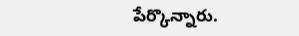పేర్కొన్నారు.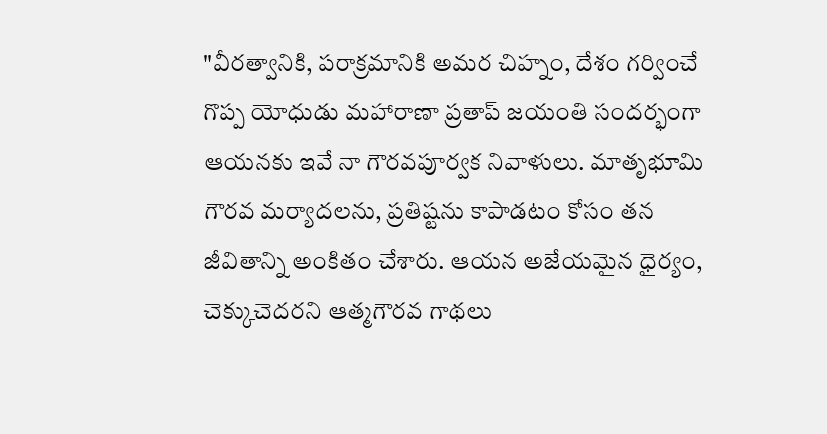"వీరత్వానికి, పరాక్రమానికి అమర చిహ్నం, దేశం గర్వించే గొప్ప యోధుడు మహారాణా ప్రతాప్ జయంతి సందర్భంగా ఆయనకు ఇవే నా గౌరవపూర్వక నివాళులు. మాతృభూమి గౌరవ మర్యాదలను, ప్రతిష్టను కాపాడటం కోసం తన జీవితాన్ని అంకితం చేశారు. ఆయన అజేయమైన ధైర్యం, చెక్కుచెదరని ఆత్మగౌరవ గాథలు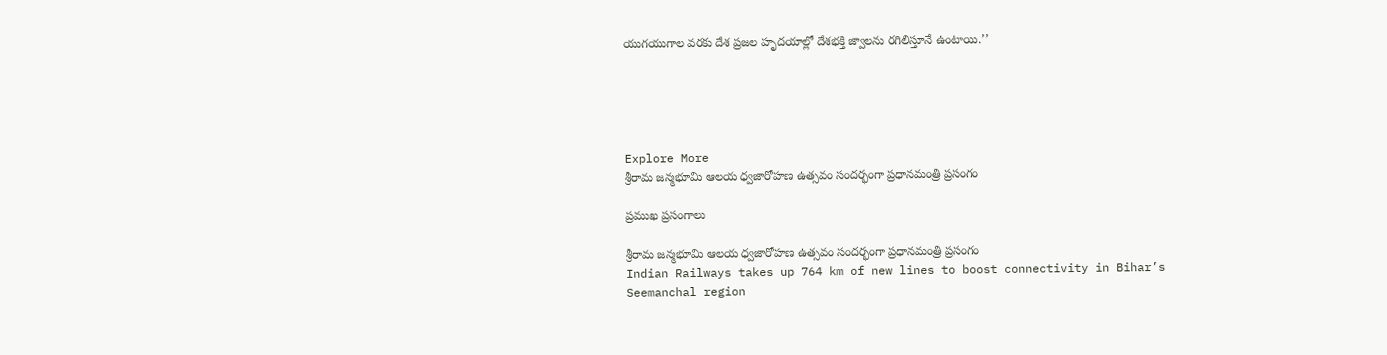యుగయుగాల వరకు దేశ ప్రజల హృదయాల్లో దేశభక్తి జ్వాలను రగిలిస్తూనే ఉంటాయి.’’





Explore More
శ్రీరామ జన్మభూమి ఆలయ ధ్వజారోహణ ఉత్సవం సందర్భంగా ప్రధానమంత్రి ప్రసంగం

ప్రముఖ ప్రసంగాలు

శ్రీరామ జన్మభూమి ఆలయ ధ్వజారోహణ ఉత్సవం సందర్భంగా ప్రధానమంత్రి ప్రసంగం
Indian Railways takes up 764 km of new lines to boost connectivity in Bihar’s Seemanchal region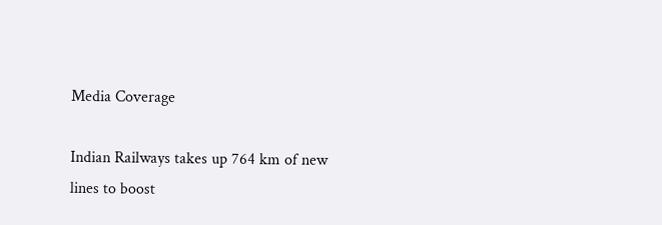Media Coverage

Indian Railways takes up 764 km of new lines to boost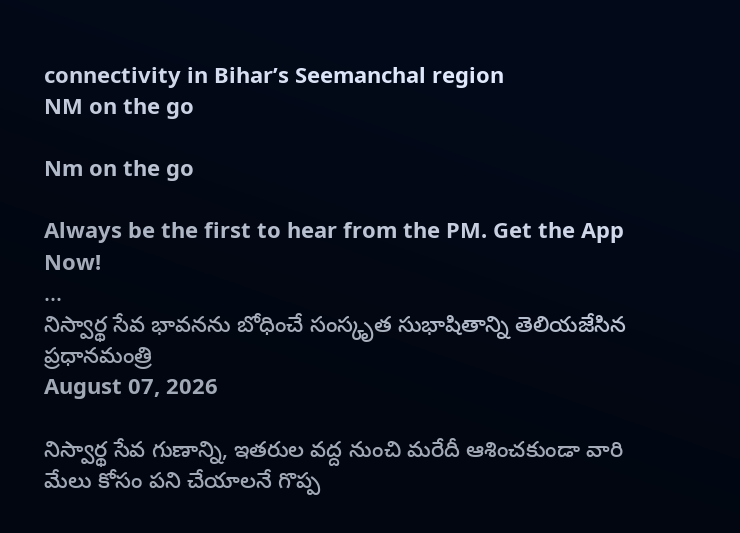connectivity in Bihar’s Seemanchal region
NM on the go

Nm on the go

Always be the first to hear from the PM. Get the App Now!
...
నిస్వార్థ సేవ భావనను బోధించే సంస్కృత సుభాషితాన్ని తెలియజేసిన ప్రధానమంత్రి
August 07, 2026

నిస్వార్థ సేవ గుణాన్ని, ఇతరుల వద్ద నుంచి మరేదీ ఆశించకుండా వారి మేలు కోసం పని చేయాలనే గొప్ప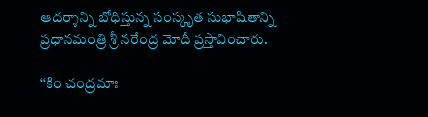ఆదర్శాన్ని బోధిస్తున్న సంస్కృత సుభాషితాన్ని ప్రధానమంత్రి శ్రీ నరేంద్ర మోదీ ప్రస్తావించారు.

‘‘కిం చంద్రమాః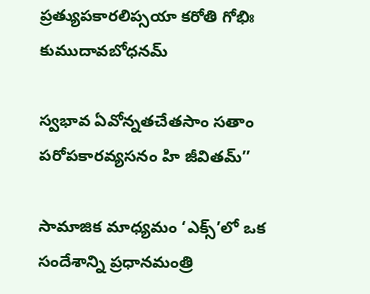ప్రత్యుపకారలిప్సయా కరోతి గోభిః కుముదావబోధనమ్

స్వభావ ఏవోన్నతచేతసాం సతాం పరోపకారవ్యసనం హి జీవితమ్’’

సామాజిక మాధ్యమం ‘ఎక్స్’లో ఒక సందేశాన్ని ప్రధానమంత్రి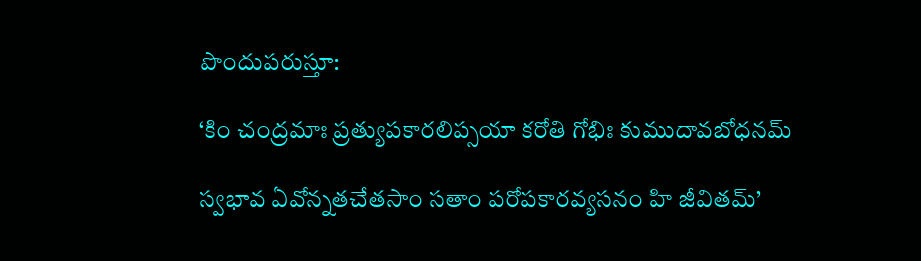పొందుపరుస్తూ:

‘కిం చంద్రమాః ప్రత్యుపకారలిప్సయా కరోతి గోభిః కుముదావబోధనమ్

స్వభావ ఏవోన్నతచేతసాం సతాం పరోపకారవ్యసనం హి జీవితమ్’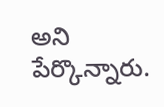అని పేర్కొన్నారు.